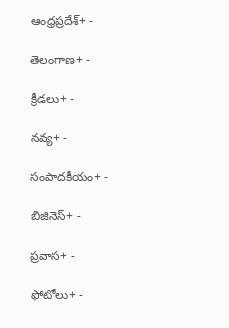ఆంధ్రప్రదేశ్+ -

తెలంగాణ+ -

క్రీడలు+ -

నవ్య+ -

సంపాదకీయం+ -

బిజినెస్+ -

ప్రవాస+ -

ఫోటోలు+ -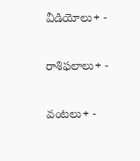వీడియోలు+ -

రాశిఫలాలు+ -

వంటలు+ -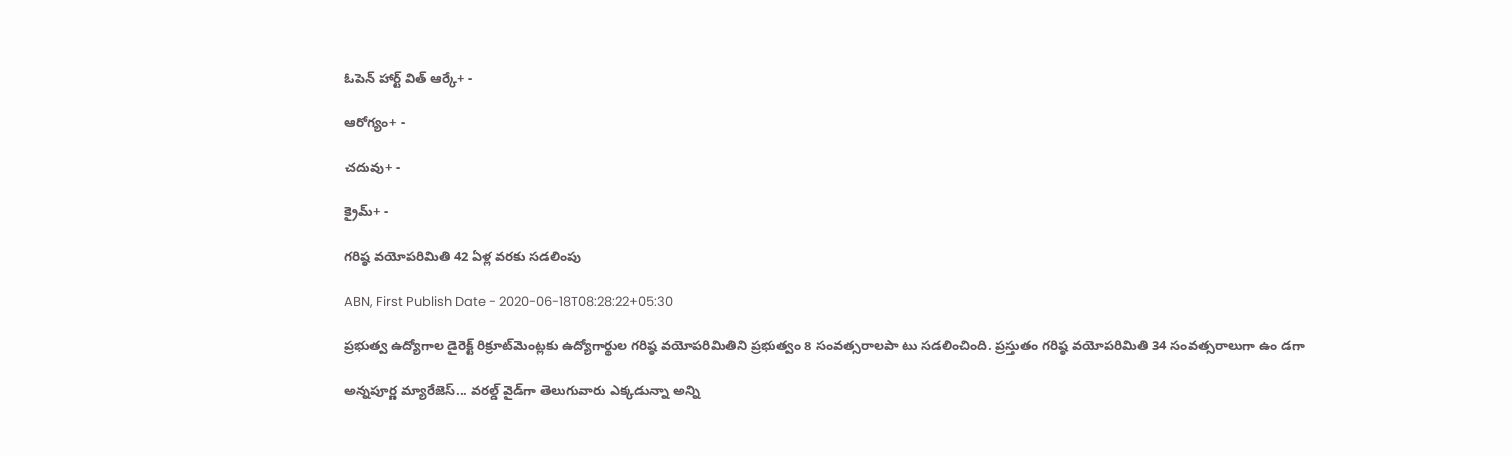ఓపెన్ హార్ట్ విత్ ఆర్కే+ -

ఆరోగ్యం+ -

చదువు+ -

క్రైమ్+ -

గరిష్ఠ వయోపరిమితి 42 ఏళ్ల వరకు సడలింపు

ABN, First Publish Date - 2020-06-18T08:28:22+05:30

ప్రభుత్వ ఉద్యోగాల డైరెక్ట్‌ రిక్రూట్‌మెంట్లకు ఉద్యోగార్థుల గరిష్ఠ వయోపరిమితిని ప్రభుత్వం 8 సంవత్సరాలపా టు సడలించింది. ప్రస్తుతం గరిష్ఠ వయోపరిమితి 34 సంవత్సరాలుగా ఉం డగా

అన్నపూర్ణ మ్యారేజెస్... వరల్డ్ వైడ్‌గా తెలుగువారు ఎక్కడున్నా అన్ని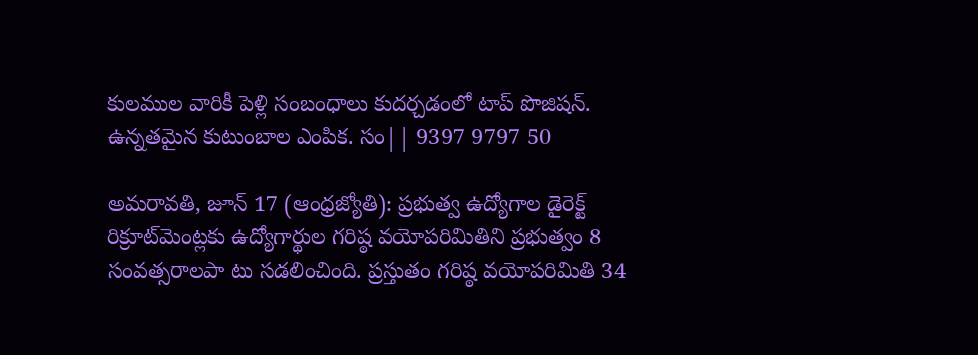కులముల వారికీ పెళ్లి సంబంధాలు కుదర్చడంలో టాప్ పొజిషన్. ఉన్నతమైన కుటుంబాల ఎంపిక. సం|| 9397 9797 50

అమరావతి, జూన్‌ 17 (ఆంధ్రజ్యోతి): ప్రభుత్వ ఉద్యోగాల డైరెక్ట్‌ రిక్రూట్‌మెంట్లకు ఉద్యోగార్థుల గరిష్ఠ వయోపరిమితిని ప్రభుత్వం 8 సంవత్సరాలపా టు సడలించింది. ప్రస్తుతం గరిష్ఠ వయోపరిమితి 34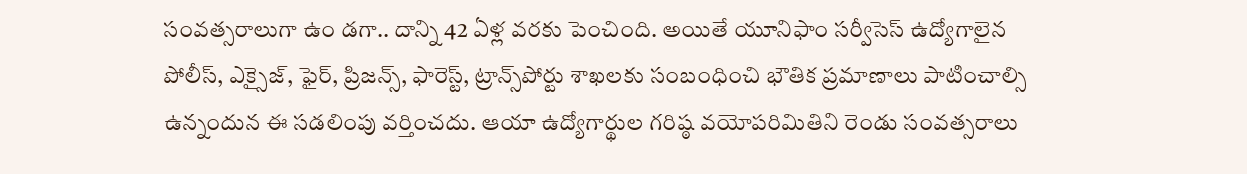సంవత్సరాలుగా ఉం డగా.. దాన్ని 42 ఏళ్ల వరకు పెంచింది. అయితే యూనిఫాం సర్వీసెస్‌ ఉద్యోగాలైన పోలీస్‌, ఎక్సైజ్‌, ఫైర్‌, ప్రిజన్స్‌, ఫారెస్ట్‌, ట్రాన్స్‌పోర్టు శాఖలకు సంబంధించి భౌతిక ప్రమాణాలు పాటించాల్సి ఉన్నందున ఈ సడలింపు వర్తించదు. ఆయా ఉద్యోగార్థుల గరిష్ఠ వయోపరిమితిని రెండు సంవత్సరాలు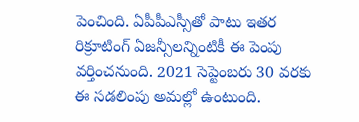పెంచింది. ఏపీపీఎస్సీతో పాటు ఇతర రిక్రూటింగ్‌ ఏజన్సీలన్నింటికీ ఈ పెంపు వర్తించనుంది. 2021 సెప్టెంబరు 30 వరకు ఈ సడలింపు అమల్లో ఉంటుంది.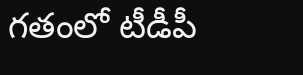గతంలో టీడీపీ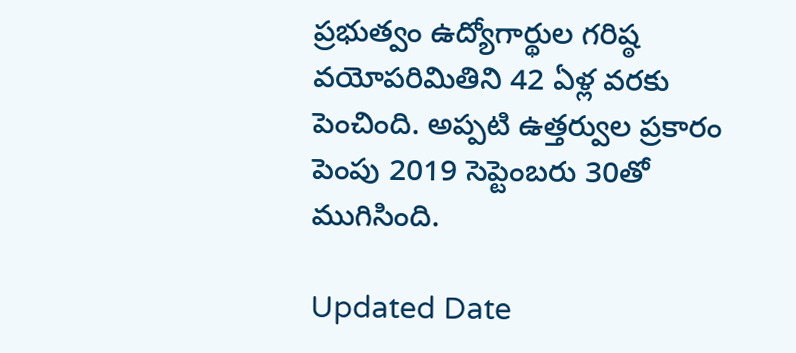ప్రభుత్వం ఉద్యోగార్థుల గరిష్ఠ వయోపరిమితిని 42 ఏళ్ల వరకు పెంచింది. అప్పటి ఉత్తర్వుల ప్రకారం పెంపు 2019 సెప్టెంబరు 30తో ముగిసింది.

Updated Date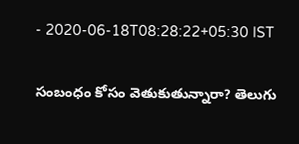- 2020-06-18T08:28:22+05:30 IST

సంబంధం కోసం వెతుకుతున్నారా? తెలుగు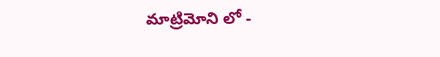మాట్రిమోని లో -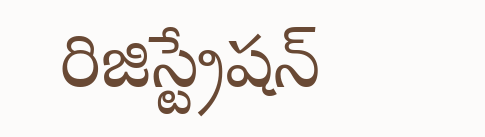రిజిస్ట్రేషన్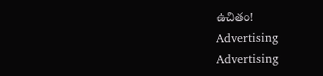ఉచితం!
Advertising
Advertising